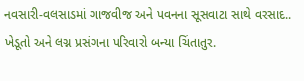નવસારી-વલસાડમાં ગાજવીજ અને પવનના સૂસવાટા સાથે વરસાદ.. ખેડૂતો અને લગ્ન પ્રસંગના પરિવારો બન્યા ચિંતાતુર.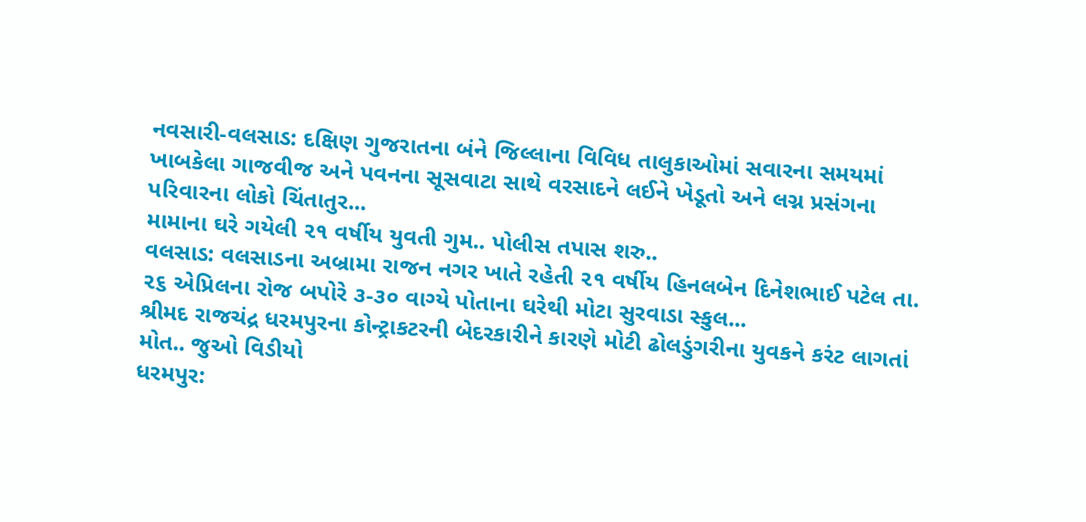નવસારી-વલસાડ: દક્ષિણ ગુજરાતના બંને જિલ્લાના વિવિધ તાલુકાઓમાં સવારના સમયમાં ખાબકેલા ગાજવીજ અને પવનના સૂસવાટા સાથે વરસાદને લઈને ખેડૂતો અને લગ્ન પ્રસંગના પરિવારના લોકો ચિંતાતુર...
મામાના ઘરે ગયેલી ૨૧ વર્ષીય યુવતી ગુમ.. પોલીસ તપાસ શરુ..
વલસાડ: વલસાડના અબ્રામા રાજન નગર ખાતે રહેતી ૨૧ વર્ષીય હિનલબેન દિનેશભાઈ પટેલ તા. ૨૬ એપ્રિલના રોજ બપોરે ૩-૩૦ વાગ્યે પોતાના ઘરેથી મોટા સુરવાડા સ્કુલ...
શ્રીમદ રાજચંદ્ર ધરમપુરના કોન્ટ્રાકટરની બેદરકારીને કારણે મોટી ઢોલડુંગરીના યુવકને કરંટ લાગતાં મોત.. જુઓ વિડીયો
ધરમપુર: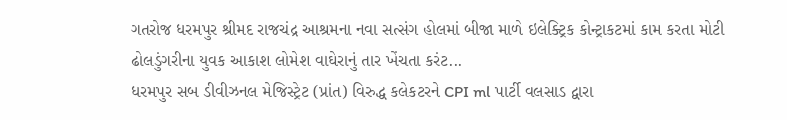ગતરોજ ધરમપુર શ્રીમદ રાજચંદ્ર આશ્રમના નવા સત્સંગ હોલમાં બીજા માળે ઇલેક્ટ્રિક કોન્ટ્રાકટમાં કામ કરતા મોટી ઢોલડુંગરીના યુવક આકાશ લોમેશ વાઘેરાનું તાર ખેંચતા કરંટ...
ધરમપુર સબ ડીવીઝનલ મેજિસ્ટ્રેટ (પ્રાંત) વિરુદ્ધ કલેકટરને CPI ml પાર્ટી વલસાડ દ્વારા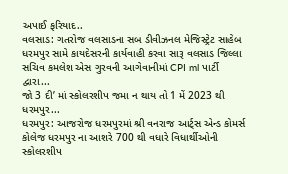અપાઈ ફરિયાદ..
વલસાડ: ગતરોજ વલસાડના સબ ડીવીઝનલ મેજિસ્ટ્રેટ સાહેબ ધરમપુર સામે કાયદેસરની કાર્યવાહી કરવા સારૂ વલસાડ જિલ્લા સચિવ કમલેશ એસ ગુરવની આગેવાનીમાં CPI ml પાર્ટી દ્વારા...
જો 3 દી’ માં સ્કોલરશીપ જમા ન થાય તો 1 મેં 2023 થી ધરમપુર...
ધરમપુર: આજરોજ ધરમપુરમાં શ્રી વનરાજ આર્ટ્સ એન્ડ કોમર્સ કોલેજ ધરમપુર ના આશરે 700 થી વધારે વિધાર્થીઓની સ્કોલરશીપ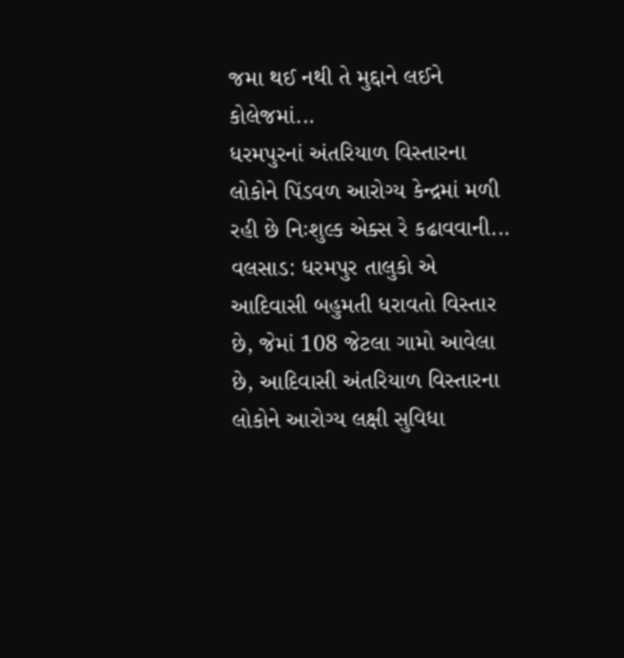જમા થઈ નથી તે મુદ્દાને લઈને કોલેજમાં...
ધરમપુરનાં અંતરિયાળ વિસ્તારના લોકોને પિંડવળ આરોગ્ય કેન્દ્રમાં મળી રહી છે નિઃશુલ્ક એક્સ રે કઢાવવાની...
વલસાડ: ધરમપુર તાલુકો એ આદિવાસી બહુમતી ધરાવતો વિસ્તાર છે, જેમાં 108 જેટલા ગામો આવેલા છે, આદિવાસી અંતરિયાળ વિસ્તારના લોકોને આરોગ્ય લક્ષી સુવિધા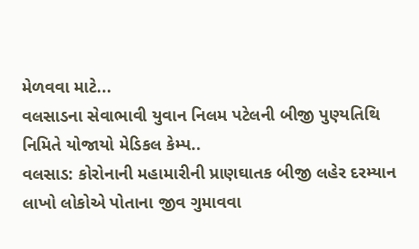મેળવવા માટે...
વલસાડના સેવાભાવી યુવાન નિલમ પટેલની બીજી પુણ્યતિથિ નિમિતે યોજાયો મેડિકલ કેમ્પ..
વલસાડ: કોરોનાની મહામારીની પ્રાણઘાતક બીજી લહેર દરમ્યાન લાખો લોકોએ પોતાના જીવ ગુમાવવા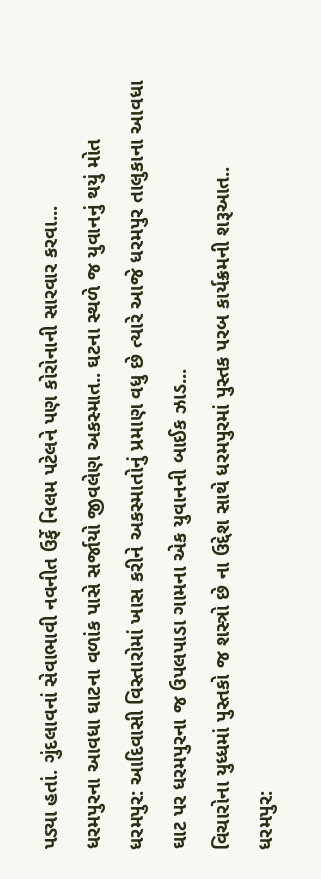પડ્યા હતાં. ગુંદલાવનાં સેવાભાવી નવનીત ઉર્ફે નિલમ પટેલને પણ કોરોનાની સારવાર કરવા...
ધરમપુરના આવધા ઘાટના વળાંક પાસે સર્જાયો જીવલેણ અકસ્માત.. ઘટના સ્થળે જ યુવાનનું થયું મોત
ધરમપુર: આદિવાસી વિસ્તારોમાં ખાસ કરીને અકસ્માતોનું પ્રમાણ વધુ છે ત્યારે આજે ધરમપુર તાલુકાના આવધા ઘાટ પર ધરમપુરના જ ઉપલપાડા ગામના એક યુવાનની બાઈક ઝાડ...
વિચારોના યુધ્ધમાં પુસ્તકો જ શસ્ત્રો છે ના ઉદ્દેશ સાથે ધરમપુરમાં પુસ્તક પરબ કાર્યક્રમની શરૂઆત..
ધરમપુર: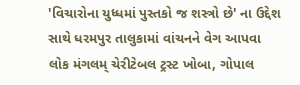'વિચારોના યુધ્ધમાં પુસ્તકો જ શસ્ત્રો છે' ના ઉદ્દેશ સાથે ધરમપુર તાલુકામાં વાંચનને વેગ આપવા લોક મંગલમ્ ચેરીટેબલ ટ્રસ્ટ ખોબા, ગોપાલ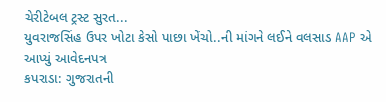ચેરીટેબલ ટ્રસ્ટ સુરત...
યુવરાજસિંહ ઉપર ખોટા કેસો પાછા ખેંચો..ની માંગને લઈને વલસાડ AAP એ આપ્યું આવેદનપત્ર
કપરાડા: ગુજરાતની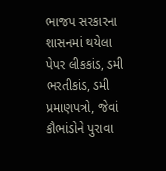ભાજપ સરકારના શાસનમાં થયેલા પેપર લીકકાંડ, ડમી ભરતીકાંડ, ડમી પ્રમાણપત્રો, જેવાં કૌભાંડોને પુરાવા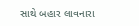સાથે બહાર લાવનારા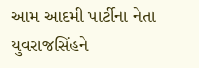આમ આદમી પાર્ટીના નેતા યુવરાજસિંહને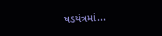ષડયંત્રમાં...